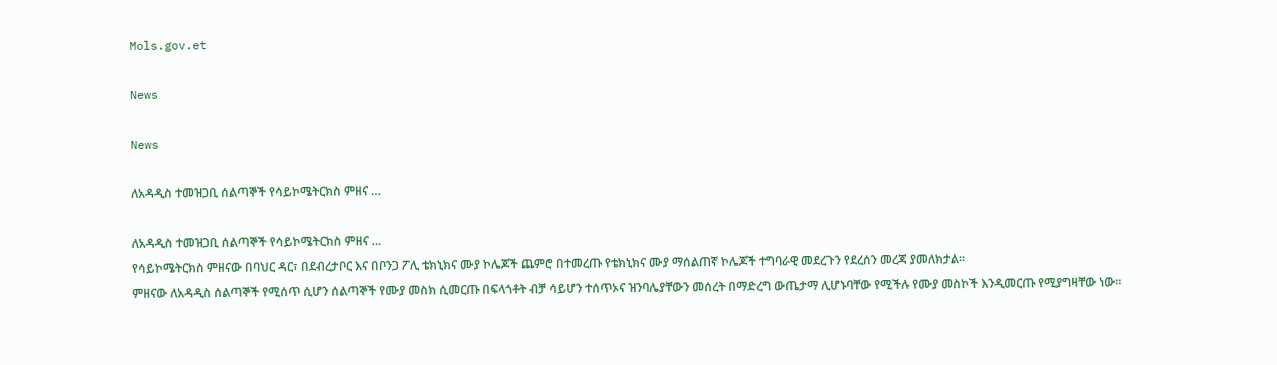Mols.gov.et

News

News

ለአዳዲስ ተመዝጋቢ ሰልጣኞች የሳይኮሜትርክስ ምዘና …

ለአዳዲስ ተመዝጋቢ ሰልጣኞች የሳይኮሜትርክስ ምዘና …
የሳይኮሜትርክስ ምዘናው በባህር ዳር፣ በደብረታቦር እና በቦንጋ ፖሊ ቴክኒክና ሙያ ኮሌጆች ጨምሮ በተመረጡ የቴክኒክና ሙያ ማሰልጠኛ ኮሌጆች ተግባራዊ መደረጉን የደረሰን መረጃ ያመለክታል።
ምዘናው ለአዳዲስ ሰልጣኞች የሚሰጥ ሲሆን ሰልጣኞች የሙያ መስክ ሲመርጡ በፍላጎቶት ብቻ ሳይሆን ተሰጥኦና ዝንባሌያቸውን መሰረት በማድረግ ውጤታማ ሊሆኑባቸው የሚችሉ የሙያ መስኮች እንዲመርጡ የሚያግዛቸው ነው።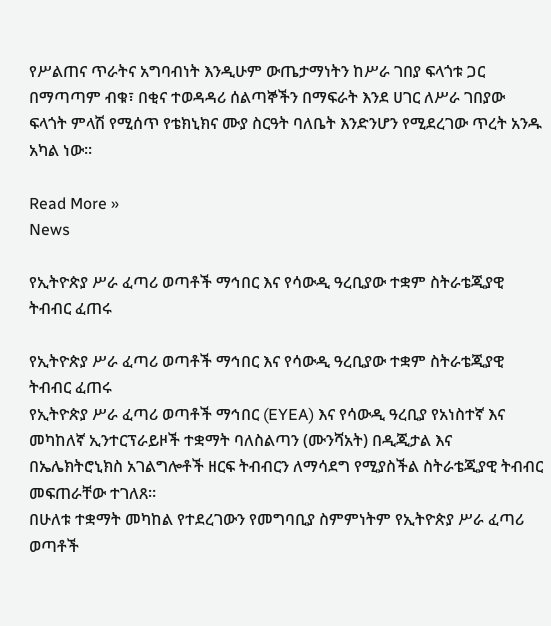የሥልጠና ጥራትና አግባብነት እንዲሁም ውጤታማነትን ከሥራ ገበያ ፍላጎቱ ጋር በማጣጣም ብቁ፣ በቂና ተወዳዳሪ ሰልጣኞችን በማፍራት እንደ ሀገር ለሥራ ገበያው ፍላጎት ምላሽ የሚሰጥ የቴክኒክና ሙያ ስርዓት ባለቤት እንድንሆን የሚደረገው ጥረት አንዱ አካል ነው።

Read More »
News

የኢትዮጵያ ሥራ ፈጣሪ ወጣቶች ማኅበር እና የሳውዲ ዓረቢያው ተቋም ስትራቴጂያዊ ትብብር ፈጠሩ

የኢትዮጵያ ሥራ ፈጣሪ ወጣቶች ማኅበር እና የሳውዲ ዓረቢያው ተቋም ስትራቴጂያዊ ትብብር ፈጠሩ
የኢትዮጵያ ሥራ ፈጣሪ ወጣቶች ማኅበር (EYEA) እና የሳውዲ ዓረቢያ የአነስተኛ እና መካከለኛ ኢንተርፕራይዞች ተቋማት ባለስልጣን (ሙንሻአት) በዲጂታል እና በኤሌክትሮኒክስ አገልግሎቶች ዘርፍ ትብብርን ለማሳደግ የሚያስችል ስትራቴጂያዊ ትብብር መፍጠራቸው ተገለጸ።
በሁለቱ ተቋማት መካከል የተደረገውን የመግባቢያ ስምምነትም የኢትዮጵያ ሥራ ፈጣሪ ወጣቶች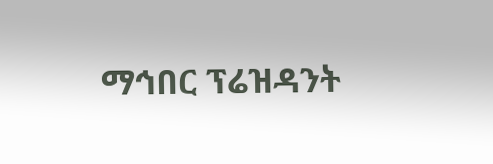ማኅበር ፕሬዝዳንት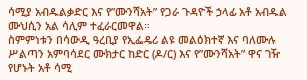ሳሚያ አብዱልቃድር እና የ”ሙንሻአት” የጋራ ጉዳዮች ኃላፊ አቶ አብዱል ሙህሲን አል ሳሊም ተፈራርመዋል።
ስምምነቱን በሳውዲ ዓረቢያ የኢፌዴሪ ልዩ መልዕክተኛ እና ባለሙሉ ሥልጣን አምባሳደር ሙክታር ከድር (ዶ/ር) እና የ”ሙንሻአት” ዋና ገዥ የሆኑት አቶ ሳሚ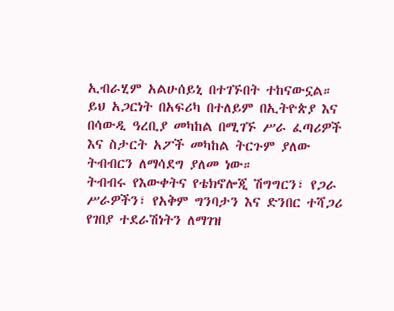ኢብራሂም አልሁሰይኒ በተገኙበት ተከናውኗል።
ይህ አጋርነት በአፍሪካ በተለይም በኢትዮጵያ እና በሳውዲ ዓረቢያ መካከል በሚገኙ ሥራ ፈጣሪዎች እና ስታርት አፖች መካከል ትርጉም ያለው ትብብርን ለማሳደግ ያለመ ነው።
ትብብሩ የእውቀትና የቴክኖሎጂ ሽግግርን፣ የጋራ ሥራዎችን፣ የአቅም ግንባታን እና ድንበር ተሻጋሪ የገበያ ተደራሽነትን ለማገዝ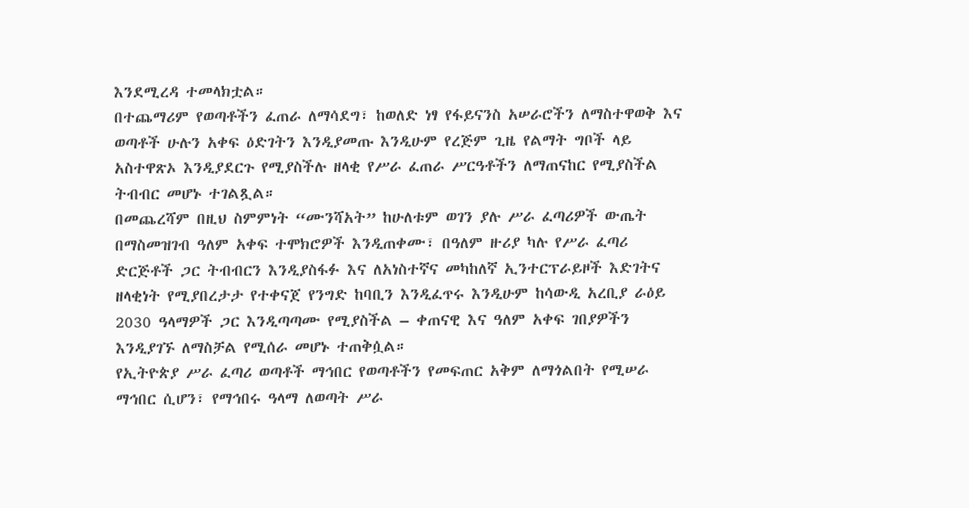እንደሚረዳ ተመላክቷል።
በተጨማሪም የወጣቶችን ፈጠራ ለማሳደግ፣ ከወለድ ነፃ የፋይናንስ አሠራሮችን ለማስተዋወቅ እና ወጣቶች ሁሉን አቀፍ ዕድገትን እንዲያመጡ እንዲሁም የረጅም ጊዜ የልማት ግቦች ላይ አስተዋጽኦ እንዲያደርጉ የሚያስችሉ ዘላቂ የሥራ ፈጠራ ሥርዓቶችን ለማጠናከር የሚያስችል ትብብር መሆኑ ተገልጿል።
በመጨረሻም በዚህ ስምምነት “ሙንሻአት” ከሁለቱም ወገን ያሉ ሥራ ፈጣሪዎች ውጤት በማስመዝገብ ዓለም አቀፍ ተሞክሮዎች እንዲጠቀሙ፣ በዓለም ዙሪያ ካሉ የሥራ ፈጣሪ ድርጅቶች ጋር ትብብርን እንዲያስፋፉ እና ለአነስተኛና መካከለኛ ኢንተርፕራይዞች እድገትና ዘላቂነት የሚያበረታታ የተቀናጀ የንግድ ከባቢን እንዲፈጥሩ እንዲሁም ከሳውዲ አረቢያ ራዕይ 2030 ዓላማዎች ጋር እንዲጣጣሙ የሚያስችል – ቀጠናዊ እና ዓለም አቀፍ ገበያዎችን እንዲያገኙ ለማስቻል የሚሰራ መሆኑ ተጠቅሷል።
የኢትዮጵያ ሥራ ፈጣሪ ወጣቶች ማኅበር የወጣቶችን የመፍጠር አቅም ለማጎልበት የሚሠራ ማኅበር ሲሆን፣ የማኅበሩ ዓላማ ለወጣት ሥራ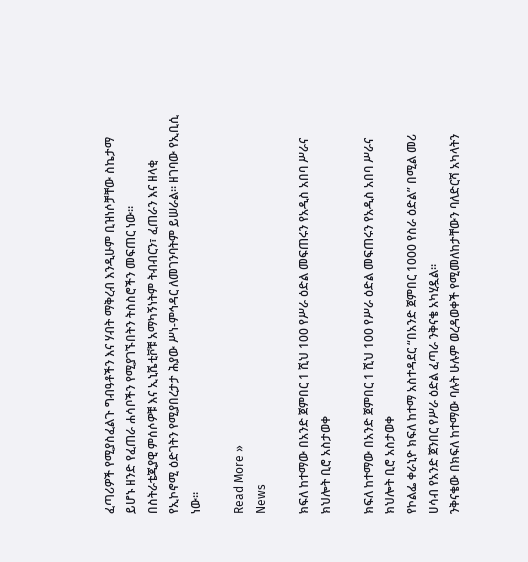ፈጣሪዎች የሚያስፈልጉ ግብዓቶችን እና ሃብት ማቅረብ እንዲሁም ቢዝነሶቻቸው ስኬታማ ይሆኑ ዘንድ የፈጠራ ሐሳቦችን የሚያገኙበትን ትስስሮችን መፍጠር ነው።
በስትራቴጂያዊ ምሰሶዎቹ እና ኢኒሼቲቮቹ አማካኝነትም ትብብርን፣ ፈጠራን እና ዘላቂ የኢኮኖሚ ዕድገትን የሚያበረታታ ሕያው ሥነ-ምኅዳር ለመገንባትም ይሠራል። ዘገባው የኢቢሲ ነው።

Read More »
News

ክፍለ ከተማው በአንድ ጀምበር 1 ሺህ 100 የሥራ ዕድል መፍጠሩን የአዲስ አበባ ሥራና ክህሎት ቢሮ አስታወቀ

ክፍለ ከተማው በአንድ ጀምበር 1 ሺህ 100 የሥራ ዕድል መፍጠሩን የአዲስ አበባ ሥራና ክህሎት ቢሮ አስታወቀ
የኮልፌ ቀራኒዮ ክፍለ ከተማ አስተዳደር “በአንድ ጀምበር 1000 የስራ ዕድል” በሚል መሪ ሀሳብ የአንድ ጀንበር የሥራ ዕድል ፈጣራ ንቅናቄ አካሂዷል፡፡
ንቅናቄው በክፍለ ከተማው ባሉት ሁሉም ወረዳወቀች የሚመለከታቸውን ባለድርሻ አካላትን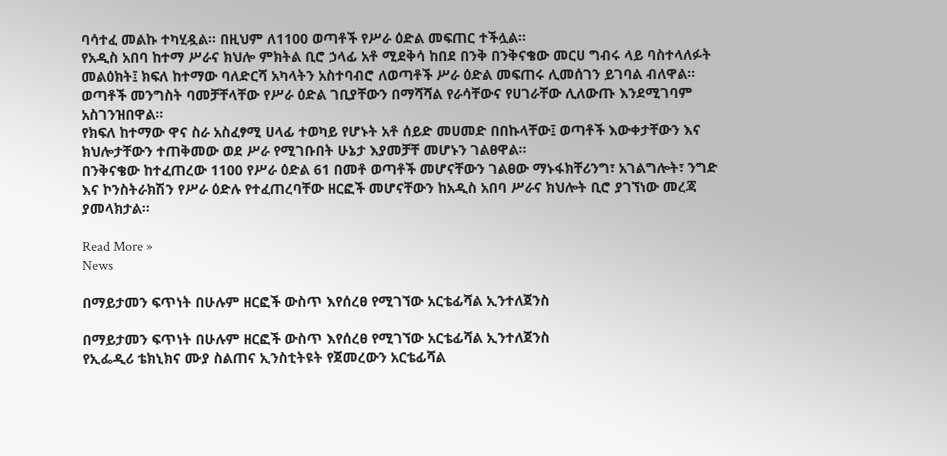ባሳተፈ መልኩ ተካሂዷል፡፡ በዚህም ለ1100 ወጣቶች የሥራ ዕድል መፍጠር ተችሏል፡፡
የአዲስ አበባ ከተማ ሥራና ክህሎ ምክትል ቢሮ ኃላፊ አቶ ሚደቅሳ ከበደ በንቅ በንቅናቄው መርሀ ግብሩ ላይ ባስተላለፉት መልዕክት፤ ክፍለ ከተማው ባለድርሻ አካላትን አስተባብሮ ለወጣቶች ሥራ ዕድል መፍጠሩ ሊመሰገን ይገባል ብለዋል።
ወጣቶች መንግስት ባመቻቸላቸው የሥራ ዕድል ገቢያቸውን በማሻሻል የራሳቸውና የሀገራቸው ሊለውጡ እንደሚገባም አስገንዝበዋል።
የክፍለ ከተማው ዋና ስራ አስፈፃሚ ሀላፊ ተወካይ የሆኑት አቶ ሰይድ መሀመድ በበኩላቸው፤ ወጣቶች እውቀታቸውን እና ክህሎታቸውን ተጠቅመው ወደ ሥራ የሚገቡበት ሁኔታ እያመቻቸ መሆኑን ገልፀዋል፡፡
በንቅናቄው ከተፈጠረው 1100 የሥራ ዕድል 61 በመቶ ወጣቶች መሆናቸውን ገልፀው ማኑፋክቸሪንግ፣ አገልግሎት፣ ንግድ እና ኮንስትራክሽን የሥራ ዕድሉ የተፈጠረባቸው ዘርፎች መሆናቸውን ከአዲስ አበባ ሥራና ክህሎት ቢሮ ያገኘነው መረጃ ያመላክታል፡፡

Read More »
News

በማይታመን ፍጥነት በሁሉም ዘርፎች ውስጥ እየሰረፀ የሚገኘው አርቴፊሻል ኢንተለጀንስ

በማይታመን ፍጥነት በሁሉም ዘርፎች ውስጥ እየሰረፀ የሚገኘው አርቴፊሻል ኢንተለጀንስ
የኢፌዲሪ ቴክኒክና ሙያ ስልጠና ኢንስቲትዩት የጀመረውን አርቴፊሻል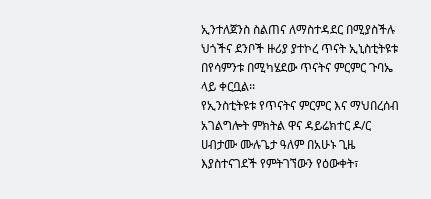ኢንተለጀንስ ስልጠና ለማስተዳደር በሚያስችሉ ህጎችና ደንቦች ዙሪያ ያተኮረ ጥናት ኢኒስቲትዩቱ በየሳምንቱ በሚካሄደው ጥናትና ምርምር ጉባኤ ላይ ቀርቧል፡፡
የኢንስቲትዩቱ የጥናትና ምርምር እና ማህበረሰብ አገልግሎት ምክትል ዋና ዳይሬክተር ዶ/ር ሀብታሙ ሙሉጌታ ዓለም በአሁኑ ጊዜ እያስተናገደች የምትገኘውን የዕውቀት፣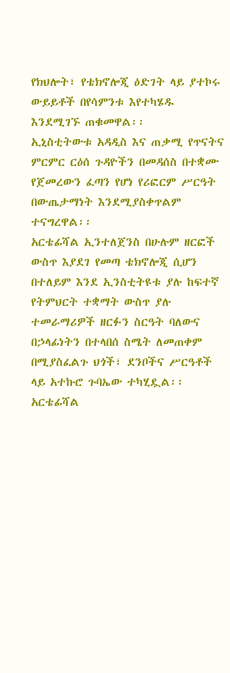የክህሎት፣ የቴክኖሎጂ ዕድገት ላይ ያተኮሩ ውይይቶች በየሳምንቱ እየተካሄዱ እንደሚገኙ ጠቁመዋል፡፡
ኢኒስቲትውቱ አዳዲስ እና ጠቃሚ የጥናትና ምርምር ርዕሰ ጉዳዮችን በመዳሰስ በተቋሙ የጀመረውን ፈጣን የሆነ የሪፎርም ሥርዓት በውጤታማነት እንደሚያስቀጥልም ተናግረዋል፡፡
አርቴፊሻል ኢንተለጀንስ በሁሉም ዘርፎች ውስጥ እያደገ የመጣ ቴክኖሎጂ ሲሆን በተለይም እንደ ኢንስቲትዩቱ ያሉ ከፍተኛ የትምህርት ተቋማት ውስጥ ያሉ ተመራማሪዎች ዘርፉን ስርዓት ባለውና በኃላፊነትን በተላበሰ ስሜት ለመጠቀም በሚያስፈልጉ ህጎች፣ ደንቦችና ሥርዓቶች ላይ አተኩሮ ጉባኤው ተካሂዷል፡፡
አርቴፊሻል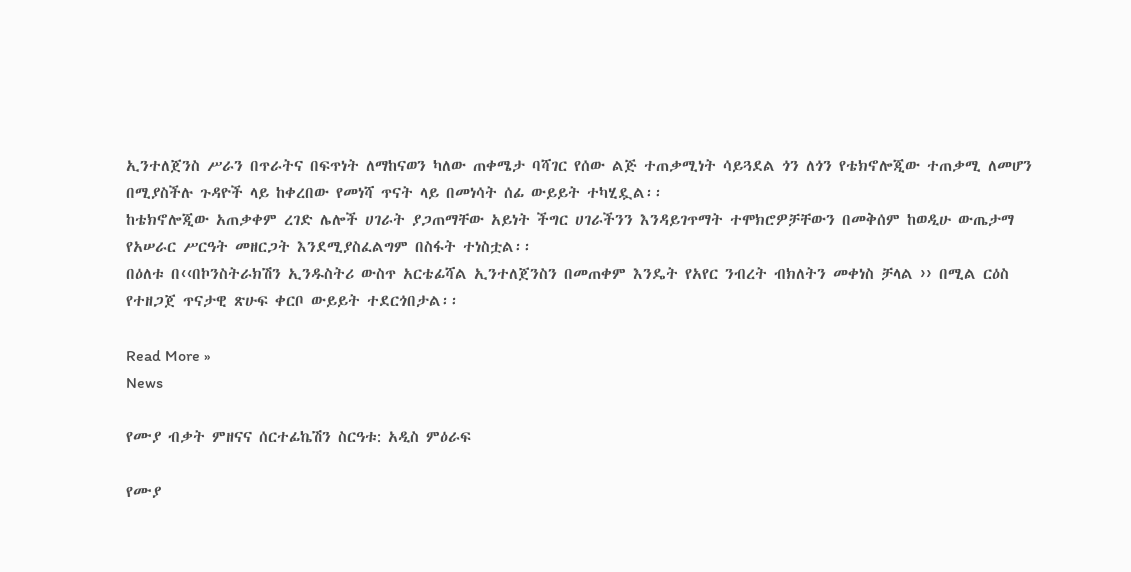ኢንተለጀንስ ሥራን በጥራትና በፍጥነት ለማከናወን ካለው ጠቀሜታ ባሻገር የሰው ልጅ ተጠቃሚነት ሳይጓደል ጎን ለጎን የቴክኖሎጂው ተጠቃሚ ለመሆን በሚያስችሉ ጉዳዮች ላይ ከቀረበው የመነሻ ጥናት ላይ በመነሳት ሰፊ ውይይት ተካሂዷል፡፡
ከቴክኖሎጂው አጠቃቀም ረገድ ሌሎች ሀገራት ያጋጠማቸው አይነት ችግር ሀገራችንን እንዳይገጥማት ተሞክሮዎቻቸውን በመቅሰም ከወዲሁ ውጤታማ የአሠራር ሥርዓት መዘርጋት እንደሚያስፈልግም በስፋት ተነስቷል፡፡
በዕለቱ በ‹‹በኮንስትራክሽን ኢንዱስትሪ ውስጥ አርቴፊሻል ኢንተለጀንስን በመጠቀም እንዴት የአየር ንብረት ብክለትን መቀነስ ቻላል ›› በሚል ርዕስ የተዘጋጀ ጥናታዊ ጽሁፍ ቀርቦ ውይይት ተደርጎበታል፡፡

Read More »
News

የሙያ ብቃት ምዘናና ሰርተፊኬሽን ስርዓቱ: አዲስ ምዕራፍ

የሙያ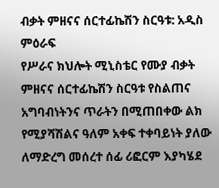ብቃት ምዘናና ሰርተፊኬሽን ስርዓቱ: አዲስ ምዕራፍ
የሥራና ክህሎት ሚኒስቴር የሙያ ብቃት ምዘናና ሰርተፊኬሽን ስርዓቱ የስልጠና አግባብነትንና ጥራትን በሚጠበቀው ልክ የሚያሻሽልና ዓለም አቀፍ ተቀባይነት ያለው ለማድረግ መሰረተ ሰፊ ሪፎርም እያካሄደ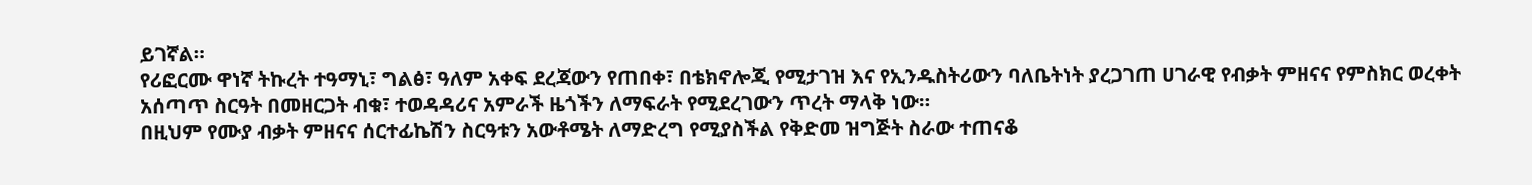ይገኛል።
የሪፎርሙ ዋነኛ ትኩረት ተዓማኒ፣ ግልፅ፣ ዓለም አቀፍ ደረጃውን የጠበቀ፣ በቴክኖሎጂ የሚታገዝ እና የኢንዱስትሪውን ባለቤትነት ያረጋገጠ ሀገራዊ የብቃት ምዘናና የምስክር ወረቀት አሰጣጥ ስርዓት በመዘርጋት ብቁ፣ ተወዳዳሪና አምራች ዜጎችን ለማፍራት የሚደረገውን ጥረት ማላቅ ነው።
በዚህም የሙያ ብቃት ምዘናና ሰርተፊኬሽን ስርዓቱን አውቶሜት ለማድረግ የሚያስችል የቅድመ ዝግጅት ስራው ተጠናቆ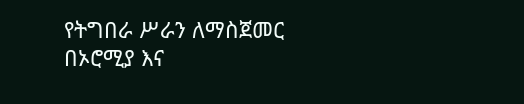የትግበራ ሥራን ለማስጀመር በኦሮሚያ እና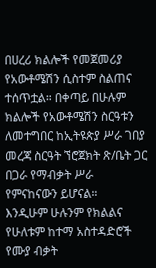በሀረሪ ክልሎች የመጀመሪያ የአውቶሜሽን ሲስተም ስልጠና ተሰጥቷል። በቀጣይ በሁሉም ክልሎች የአውቶሜሽን ስርዓቱን ለመተግበር ከኢትዩጵያ ሥራ ገበያ መረጃ ስርዓት ኘሮጀክት ጽ/ቤት ጋር በጋራ የማብቃት ሥራ የምናከናውን ይሆናል።
እንዲሁም ሁሉንም የክልልና የሁለቱም ከተማ አስተዳድሮች የሙያ ብቃት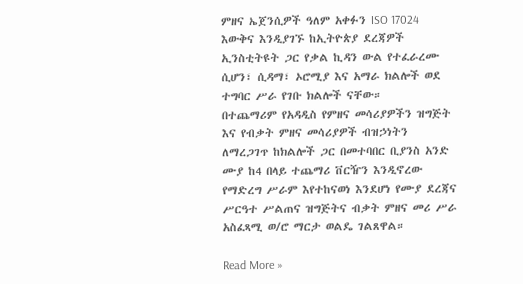ምዘና ኤጀንሲዎች ዓለም አቀፉን ISO 17024 እውቅና እንዲያገኙ ከኢትዮጵያ ደረጃዎች ኢንስቲትዩት ጋር የቃል ኪዳን ውል የተፈራረሙ ሲሆን፣ ሲዳማ፣ ኦሮሚያ እና አማራ ክልሎች ወደ ተግባር ሥራ የገቡ ክልሎች ናቸው።
በተጨማሪም የአዳዲስ የምዘና መሳሪያዎችን ዝግጅት እና የብቃት ምዘና መሳሪያዎች ብዝኃነትን ለማረጋገጥ ከክልሎች ጋር በመተባበር ቢያንስ አንድ ሙያ ከ4 በላይ ተጨማሪ ቨርዥን እንዲኖረው የማድረግ ሥራም እየተከናወነ እንደሆነ የሙያ ደረጃና ሥርዓተ ሥልጠና ዝግጅትና ብቃት ምዘና መሪ ሥራ አስፈጻሚ ወ/ሮ ማርታ ወልዴ ገልጸዋል።

Read More »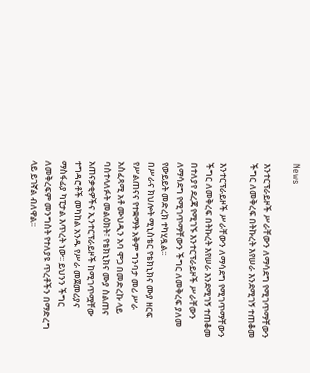News

እንተርፕራይዞች ሥራቸውን ለማሳደግ የሚገጥማቸውን ችግር ለመቅረፍ በትኩረት እየሠራ እንደሚገኝ ተጠቆመ

እንተርፕራይዞች ሥራቸውን ለማሳደግ የሚገጥማቸውን ችግር ለመቅረፍ በትኩረት እየሠራ እንደሚገኝ ተጠቆመ
በተለያየ ደረጃ የሚገኙ እንተርፕራይዞች ሥራቸውን ለማሳደግ የሚገጥማቸውን ችግር ለመቅረፍ ያለመ የውይይት መድረክ ተካሂዷል፡፡
በሥራና ክህሎት ሚኒስቴር የቴክኒክና ሙያ ዘርፍ የሥልጠናና የተቋማት አቅም ግንባታ መሪ ሥራ አስፈጻሚ አቶ ሙህዲን አባ ሞጋ በመድረኩ ላይ ባስተላለፉት መልዕክት፣ የቴክኒክና ሙያ ስልጠና አጠናቃቂዎችና ኢንተርፕራይዞች ከሚገጥሟቸው ተግዳሮቶች መካከል አንዱ የሥራ መጀመሪያና ማስፋፊያ ካፒታል እጥረት ነው፡፡ ይህንን ችግር ለመቅረፍም መንግስት የተለያዩ ጥረቶችን በማድረግ ላይ ይገኛል ብለዋል፡፡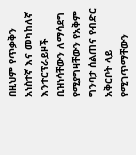በዚህም የጥቃቅን አነስተኛ እና መካከለኛ እንተርፕራይዞች ቢዝነሳቸውን ለማሳደግ የሚያግዛቸውን የአቅም ግንባታ ሰልጠና የብድር አቅርቦት ላይ የሚገጥማቸውን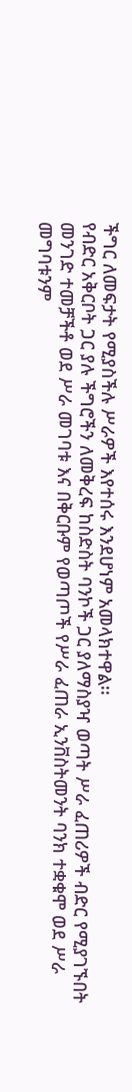ችግር ለመፍታት የሚያስችሉ ሥራዎች እየተሰሩ እንደሆነም አመላክተዋል፡፡
የብድር አቅርቦት ጋር ያሉ ችግሮችን ለመቅረፍ ከስድስት ባንኮች ጋር ያለማስያዣ ወጣት ሥራ ፈጠሪዎች ብድር የሚያገኙበት መንገድ ተመቻችቶ ወደ ሥራ መገባቱ እና በቅርቡም የወጣጦች የሥራ ፈጠራ ኢንቨስትመንት ባንክ ተቋቁሞ ወደ ሥራ መግባቱንም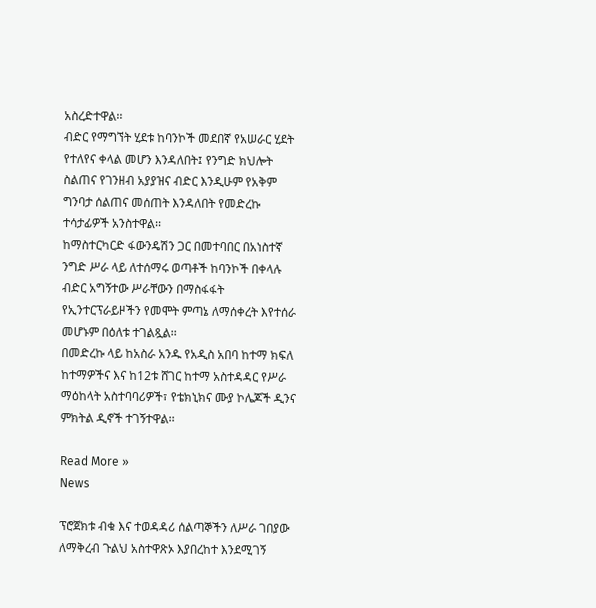አስረድተዋል፡፡
ብድር የማግኘት ሂደቱ ከባንኮች መደበኛ የአሠራር ሂደት የተለየና ቀላል መሆን እንዳለበት፤ የንግድ ክህሎት ስልጠና የገንዘብ አያያዝና ብድር እንዲሁም የአቅም ግንባታ ሰልጠና መሰጠት እንዳለበት የመድረኩ ተሳታፊዎች አንስተዋል፡፡
ከማስተርካርድ ፋውንዴሽን ጋር በመተባበር በአነስተኛ ንግድ ሥራ ላይ ለተሰማሩ ወጣቶች ከባንኮች በቀላሉ ብድር አግኝተው ሥራቸውን በማስፋፋት የኢንተርፕራይዞችን የመሞት ምጣኔ ለማሰቀረት እየተሰራ መሆኑም በዕለቱ ተገልጿል፡፡
በመድረኩ ላይ ከአስራ አንዱ የአዲስ አበባ ከተማ ክፍለ ከተማዎችና እና ከ12ቱ ሸገር ከተማ አስተዳዳር የሥራ ማዕከላት አስተባባሪዎች፣ የቴክኒክና ሙያ ኮሌጆች ዲንና ምክትል ዲኖች ተገኝተዋል፡፡

Read More »
News

ፕሮጀክቱ ብቁ እና ተወዳዳሪ ሰልጣኞችን ለሥራ ገበያው ለማቅረብ ጉልህ አስተዋጽኦ እያበረከተ እንደሚገኝ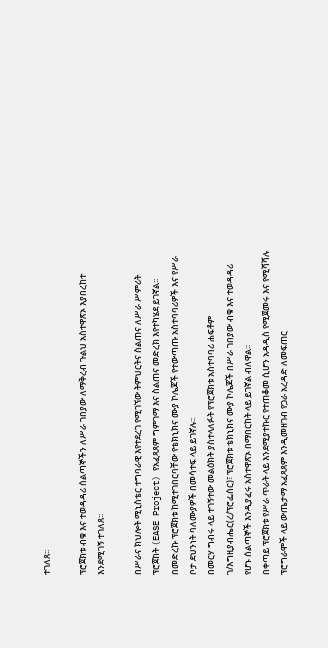ተገለጸ፡፡

ፕሮጀክቱ ብቁ እና ተወዳዳሪ ሰልጣኞችን ለሥራ ገበያው ለማቅረብ ጉልህ አስተዋጽኦ እያበረከተ እንደሚገኝ ተገለጸ፡፡

በሥራና ክህሎት ሚኒስቴር ተግባራዊ እየተደረገ የሚገኘው ትምህርትና ስልጠና ለሥራ ሥምሪት ፕሮጀከት (EASE Project) የአፈጻጸም ግምገማ እና ስልጠና መድረክ እየተካሄደ ይገኛል፡፡
በመድረኩ ፕሮጀክቱ ከሚተገበርባቸው የቴክኒክና ሙያ ኮሌጆች የተውጣጡ አስተባባሪዎች እና የሥራ ቦታ ደህንነት ባለሙያዎች በመሳተፍ ላይ ይገኛሉ፡፡
በመርሃ ግብሩ ላይ ተገኝተው መልዕክት ያስተላለፉት የፕሮጀክቱ አስተባባሪ ሐፍቶም ገ/እግዚያብሔር(ረ/ፕሮፌሰር)፣ ፕሮጀክቱ ቴክኒክና ሙያ ኮሌጆች በሥራ ገበያው ብቁ እና ተወዳዳሪ የሆኑ ሰልጣኞች እንዲያፈሩ አስተዋጽኦ በማበርከት ላይ ይገኛል ብለዋል፡፡
በቀጣይ ፕሮጀክቱ የሥራ ጥራት ላይ እንደሚያተኩር የተጠቆመ ሲሆን አዳዲስ የሚጀመሩ እና የሚሻሻሉ ፕሮግራሞች ላይ ውጤታማ አፈጻጸም እንዲመዘገብ የጋራ አረዳድ ለመፍጠር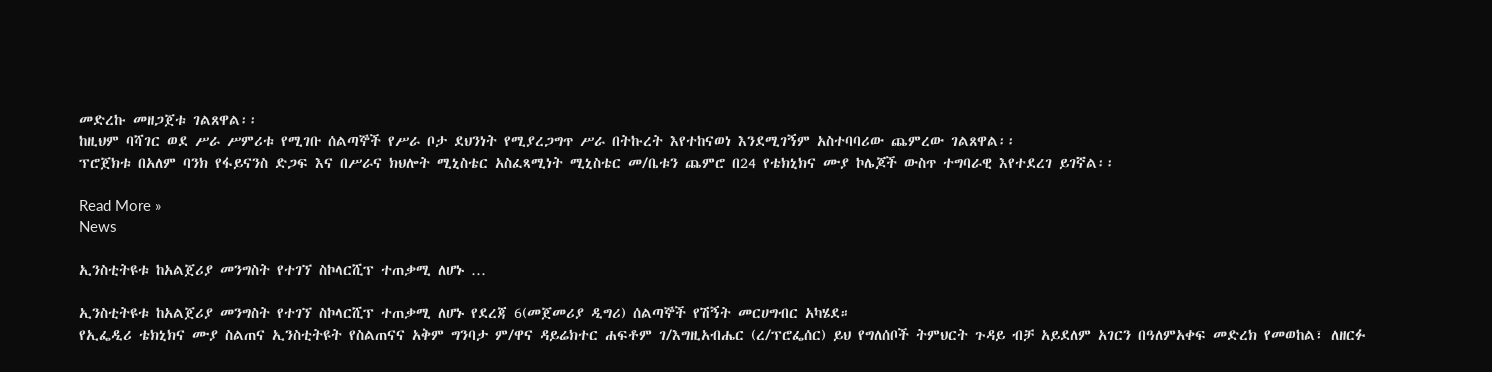መድረኩ መዘጋጀቱ ገልጸዋል፡፡
ከዚህም ባሻገር ወደ ሥራ ሥምሪቱ የሚገቡ ሰልጣኞች የሥራ ቦታ ደህንነት የሚያረጋግጥ ሥራ በትኩረት እየተከናወነ እንደሚገኝም አስተባባሪው ጨምረው ገልጸዋል፡፡
ፕሮጀክቱ በአለም ባንክ የፋይናንስ ድጋፍ እና በሥራና ክህሎት ሚኒስቴር አስፈጻሚነት ሚኒስቴር መ/ቤቱን ጨምሮ በ24 የቴክኒክና ሙያ ኮሌጆች ውስጥ ተግባራዊ እየተደረገ ይገኛል፡፡

Read More »
News

ኢንስቲትዩቱ ከአልጀሪያ መንግስት የተገኘ ስኮላርሺፕ ተጠቃሚ ለሆኑ …

ኢንስቲትዩቱ ከአልጀሪያ መንግስት የተገኘ ስኮላርሺፕ ተጠቃሚ ለሆኑ የደረጃ 6(መጀመሪያ ዲግሪ) ሰልጣኞች የሽኝት መርሀግብር አካሄደ።
የኢፌዲሪ ቴክኒክና ሙያ ስልጠና ኢንስቲትዩት የስልጠናና አቅም ግንባታ ም/ዋና ዳይሬክተር ሐፍቶም ገ/እግዚአብሔር (ረ/ፕሮፌሰር) ይህ የግለሰቦች ትምህርት ጉዳይ ብቻ አይደለም አገርን በዓለምአቀፍ መድረክ የመወከል፣ ለዘርፉ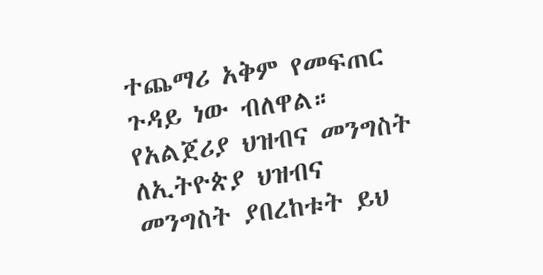ተጨማሪ አቅም የመፍጠር ጉዳይ ነው ብለዋል።
የአልጀሪያ ህዝብና መንግስት ለኢትዮጵያ ህዝብና መንግስት ያበረከቱት ይህ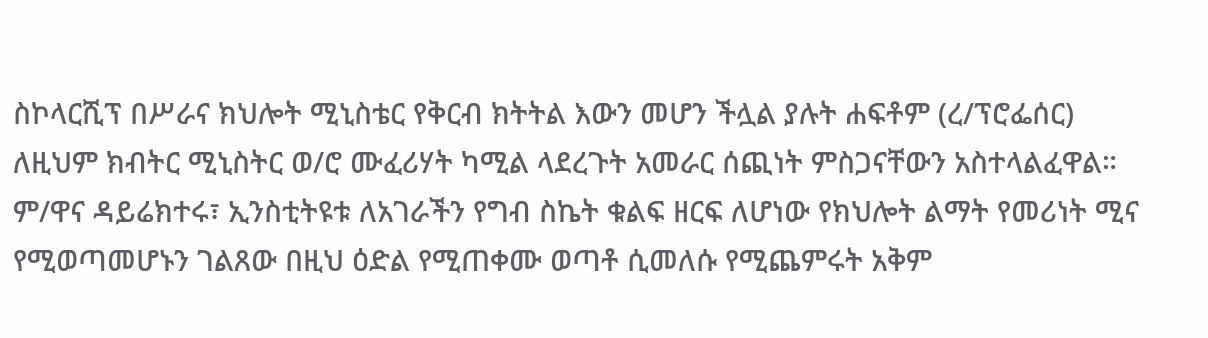ስኮላርሺፕ በሥራና ክህሎት ሚኒስቴር የቅርብ ክትትል እውን መሆን ችሏል ያሉት ሐፍቶም (ረ/ፕሮፌሰር) ለዚህም ክብትር ሚኒስትር ወ/ሮ ሙፈሪሃት ካሚል ላደረጉት አመራር ሰጪነት ምስጋናቸውን አስተላልፈዋል።
ም/ዋና ዳይሬክተሩ፣ ኢንስቲትዩቱ ለአገራችን የግብ ስኬት ቁልፍ ዘርፍ ለሆነው የክህሎት ልማት የመሪነት ሚና የሚወጣመሆኑን ገልጸው በዚህ ዕድል የሚጠቀሙ ወጣቶ ሲመለሱ የሚጨምሩት አቅም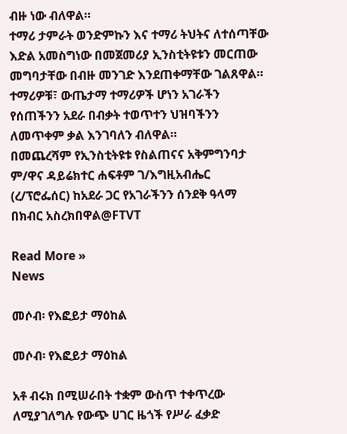ብዙ ነው ብለዋል።
ተማሪ ታምራት ወንድምኩን እና ተማሪ ትህትና ለተሰጣቸው እድል አመስግነው በመጀመሪያ ኢንስቲትዩቱን መርጠው መግባታቸው በብዙ መንገድ እንደጠቀማቸው ገልጸዋል።
ተማሪዎቹ፣ ውጤታማ ተማሪዎች ሆነን አገራችን የሰጠችንን አደራ በብቃት ተወጥተን ህዝባችንን ለመጥቀም ቃል እንገባለን ብለዋል።
በመጨረሻም የኢንስቲትዩቱ የስልጠናና አቅምግንባታ ም/ዋና ዳይሬክተር ሐፍቶም ገ/እግዚአብሔር (ረ/ፕሮፌሰር) ከአደራ ጋር የአገራችንን ሰንደቅ ዓላማ በክብር አስረክበዋል@FTVT

Read More »
News

መሶብ፡ የእፎይታ ማዕከል

መሶብ፡ የእፎይታ ማዕከል

አቶ ብሩክ በሚሠራበት ተቋም ውስጥ ተቀጥረው ለሚያገለግሉ የውጭ ሀገር ዜጎች የሥራ ፈቃድ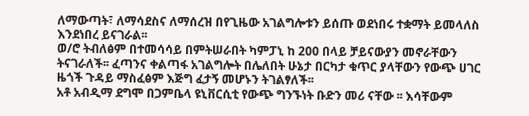ለማውጣት፣ ለማሳደስና ለማሰረዝ በየጊዜው አገልግሎቱን ይሰጡ ወደነበሩ ተቋማት ይመላለስ እንደነበረ ይናገራል፡፡
ወ/ሮ ትብለፅም በተመሳሳይ በምትሠራበት ካምፓኒ ከ 200 በላይ ቻይናውያን መኖራቸውን ትናገራለች፡፡ ፈጣንና ቀልጣፋ አገልግሎት በሌለበት ሁኔታ በርካታ ቁጥር ያላቸውን የውጭ ሀገር ዜጎች ጉዳይ ማስፈፅም እጅግ ፈታኝ መሆኑን ትገልፃለች፡፡
አቶ አብዲማ ደግሞ በጋምቤላ ዩኒቨርሲቲ የውጭ ግንኙነት ቡድን መሪ ናቸው ፡፡ እሳቸውም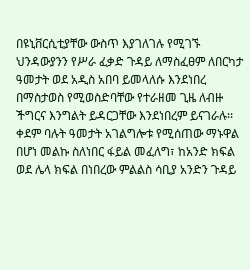በዩኒቨርሲቲያቸው ውስጥ እያገለገሉ የሚገኙ ህንዳውያንን የሥራ ፈቃድ ጉዳይ ለማስፈፀም ለበርካታ ዓመታት ወደ አዲስ አበባ ይመላለሱ እንደነበረ በማስታወስ የሚወስድባቸው የተራዘመ ጊዜ ለብዙ ችግርና እንግልት ይዳርጋቸው እንደነበረም ይናገራሉ፡፡
ቀደም ባሉት ዓመታት አገልግሎቱ የሚሰጠው ማኑዋል በሆነ መልኩ ስለነበር ፋይል መፈለግ፣ ከአንድ ክፍል ወደ ሌላ ክፍል በነበረው ምልልስ ሳቢያ አንድን ጉዳይ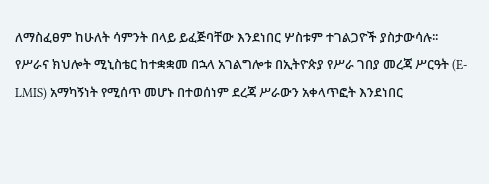ለማስፈፀም ከሁለት ሳምንት በላይ ይፈጅባቸው እንደነበር ሦስቱም ተገልጋዮች ያስታውሳሉ፡፡
የሥራና ክህሎት ሚኒስቴር ከተቋቋመ በኋላ አገልግሎቱ በኢትዮጵያ የሥራ ገበያ መረጃ ሥርዓት (E-LMIS) አማካኝነት የሚሰጥ መሆኑ በተወሰነም ደረጃ ሥራውን አቀላጥፎት እንደነበር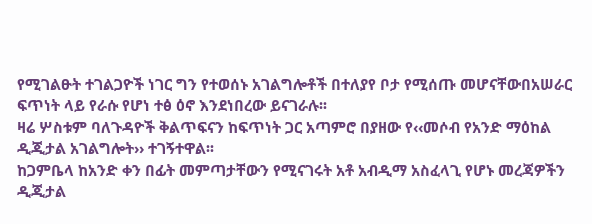የሚገልፁት ተገልጋዮች ነገር ግን የተወሰኑ አገልግሎቶች በተለያየ ቦታ የሚሰጡ መሆናቸውበአሠራር ፍጥነት ላይ የራሱ የሆነ ተፅ ዕኖ እንደነበረው ይናገራሉ፡፡
ዛሬ ሦስቱም ባለጉዳዮች ቅልጥፍናን ከፍጥነት ጋር አጣምሮ በያዘው የ‹‹መሶብ የአንድ ማዕከል ዲጂታል አገልግሎት›› ተገኝተዋል፡፡
ከጋምቤላ ከአንድ ቀን በፊት መምጣታቸውን የሚናገሩት አቶ አብዲማ አስፈላጊ የሆኑ መረጃዎችን ዲጂታል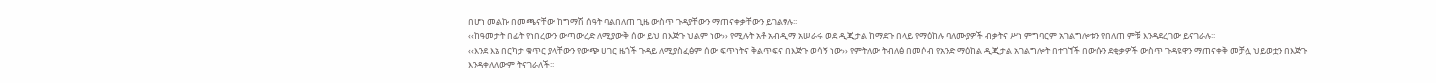በሆነ መልኩ በመጫናቸው ከግማሽ ሰዓት ባልበለጠ ጊዜ ውስጥ ጉዳያቸውን ማጠናቀቃቸውን ይገልፃሉ፡፡
‹‹ከዓመታት በፊት የነበረውን ውጣውረድ ለሚያውቅ ሰው ይህ በእጅጉ ህልም ነው›› የሚሉት አቶ አብዲማ አሠራሩ ወደ ዲጂታል ከማደጉ በላይ የማዕከሉ ባለሙያዎች ብቃትና ሥነ ምግባርም አገልግሎቱን የበለጠ ምቹ እንዳደረገው ይናገራሉ፡፡
‹‹እንደ እኔ በርካታ ቁጥር ያላቸውን የውጭ ሀገር ዜጎች ጉዳይ ለሚያስፈፅም ሰው ፍጥነትና ቅልጥፍና በእጅጉ ወሳኝ ነው›› የምትለው ትብለፅ በመሶብ የአንድ ማዕከል ዲጂታል አገልግሎት በተገኘች በውሱን ደቂቃዎች ውስጥ ጉዳዩዋን ማጠናቀቅ መቻሏ ህይወቷን በእጅጉ እንዳቀለለውም ትናገራለች፡፡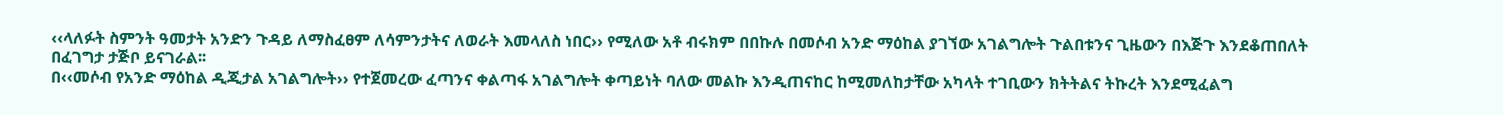‹‹ላለፉት ስምንት ዓመታት አንድን ጉዳይ ለማስፈፀም ለሳምንታትና ለወራት እመላለስ ነበር›› የሚለው አቶ ብሩክም በበኩሉ በመሶብ አንድ ማዕከል ያገኘው አገልግሎት ጉልበቱንና ጊዜውን በእጅጉ እንደቆጠበለት በፈገግታ ታጅቦ ይናገራል፡፡
በ‹‹መሶብ የአንድ ማዕከል ዲጂታል አገልግሎት›› የተጀመረው ፈጣንና ቀልጣፋ አገልግሎት ቀጣይነት ባለው መልኩ እንዲጠናከር ከሚመለከታቸው አካላት ተገቢውን ክትትልና ትኩረት እንደሚፈልግ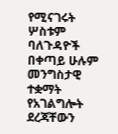የሚናገሩት ሦስቱም ባለጉዳዮች በቀጣይ ሁሉም መንግስታዊ ተቋማት የአገልግሎት ደረጃቸውን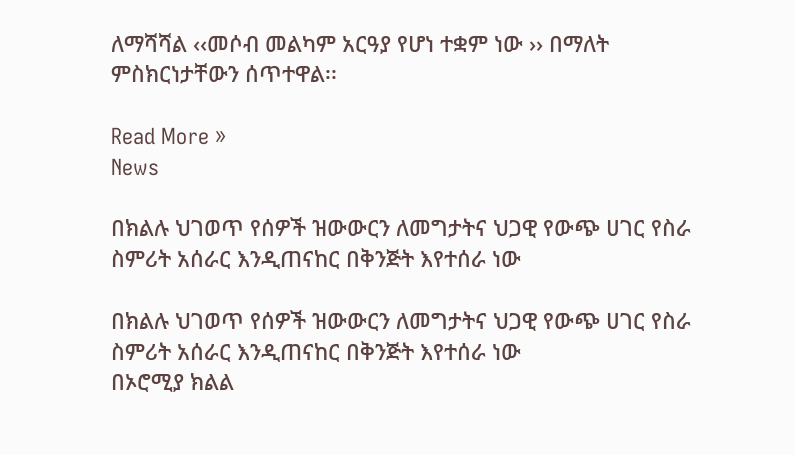ለማሻሻል ‹‹መሶብ መልካም አርዓያ የሆነ ተቋም ነው ›› በማለት ምስክርነታቸውን ሰጥተዋል፡፡

Read More »
News

በክልሉ ህገወጥ የሰዎች ዝውውርን ለመግታትና ህጋዊ የውጭ ሀገር የስራ ስምሪት አሰራር እንዲጠናከር በቅንጅት እየተሰራ ነው

በክልሉ ህገወጥ የሰዎች ዝውውርን ለመግታትና ህጋዊ የውጭ ሀገር የስራ ስምሪት አሰራር እንዲጠናከር በቅንጅት እየተሰራ ነው
በኦሮሚያ ክልል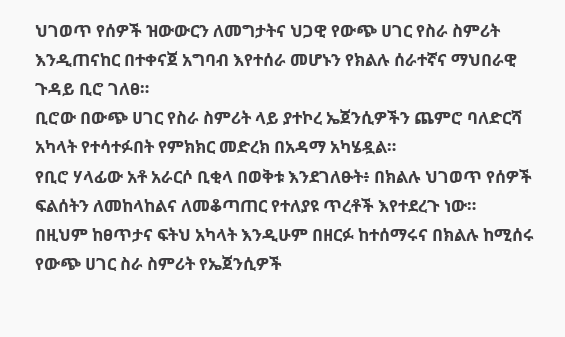ህገወጥ የሰዎች ዝውውርን ለመግታትና ህጋዊ የውጭ ሀገር የስራ ስምሪት እንዲጠናከር በተቀናጀ አግባብ እየተሰራ መሆኑን የክልሉ ሰራተኛና ማህበራዊ ጉዳይ ቢሮ ገለፀ።
ቢሮው በውጭ ሀገር የስራ ስምሪት ላይ ያተኮረ ኤጀንሲዎችን ጨምሮ ባለድርሻ አካላት የተሳተፉበት የምክክር መድረክ በአዳማ አካሄዷል።
የቢሮ ሃላፊው አቶ አራርሶ ቢቂላ በወቅቱ እንደገለፁት፥ በክልሉ ህገወጥ የሰዎች ፍልሰትን ለመከላከልና ለመቆጣጠር የተለያዩ ጥረቶች እየተደረጉ ነው።
በዚህም ከፀጥታና ፍትህ አካላት እንዲሁም በዘርፉ ከተሰማሩና በክልሉ ከሚሰሩ የውጭ ሀገር ስራ ስምሪት የኤጀንሲዎች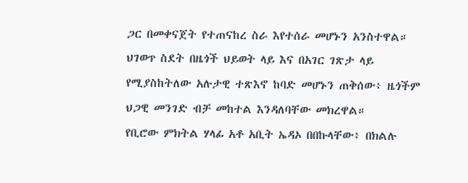ጋር በመቀናጀት የተጠናከረ ስራ እየተሰራ መሆኑን አንስተዋል።
ህገወጥ ስደት በዜጎች ህይወት ላይ እና በአገር ገጽታ ላይ የሚያስከትለው አሉታዊ ተጽእኖ ከባድ መሆኑን ጠቅሰው፥ ዜጎችም ህጋዊ መንገድ ብቻ መከተል እንዳለባቸው መክረዋል።
የቢሮው ምክትል ሃላፊ አቶ አቢት ኤዳኦ በበኩላቸው፥ በክልሉ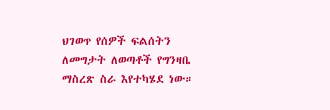ህገወጥ የሰዎች ፍልሰትን ለመግታት ለወጣቶች የግንዛቤ ማስረጽ ስራ እየተካሄደ ነው።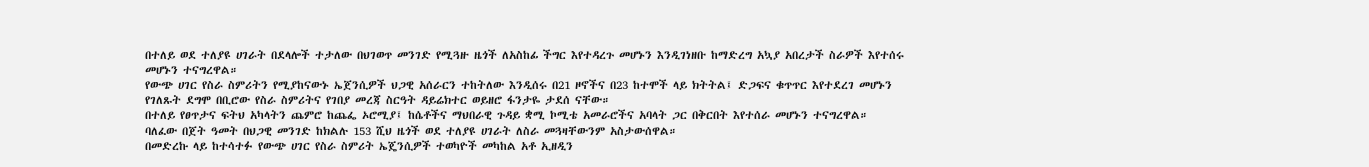በተለይ ወደ ተለያዩ ሀገራት በደላሎች ተታለው በህገወጥ መንገድ የሚጓዙ ዜጎች ለአስከፊ ችግር እየተዳረጉ መሆኑን እንዲገነዘቡ ከማድረግ አኳያ አበረታች ስራዎች እየተሰሩ መሆኑን ተናግረዋል።
የውጭ ሀገር የስራ ስምሪትን የሚያከናውኑ ኤጀንሲዎች ህጋዊ አሰራርን ተከትለው እንዲሰሩ በ21 ዞኖችና በ23 ከተሞች ላይ ክትትል፤ ድጋፍና ቁጥጥር እየተደረገ መሆኑን የገለጹት ደግሞ በቢሮው የስራ ስምሪትና የገበያ መረጃ ስርዓት ዳይሬክተር ወይዘሮ ፋንታዬ ታደሰ ናቸው።
በተለይ የፀጥታና ፍትህ አካላትን ጨምሮ ከጨፌ ኦሮሚያ፤ ከሴቶችና ማህበራዊ ጉዳይ ቋሚ ኮሚቴ አመራሮችና አባላት ጋር በቅርበት እየተሰራ መሆኑን ተናግረዋል።
ባለፈው በጀት ዓመት በህጋዊ መንገድ ከክልሉ 153 ሺህ ዜጎች ወደ ተለያዩ ሀገራት ለስራ መጓዛቸውንም አስታውሰዋል።
በመድረኩ ላይ ከተሳተፉ የውጭ ሀገር የስራ ስምሪት ኤጄንሲዎች ተወካዮች መካከል አቶ ኢዘዲን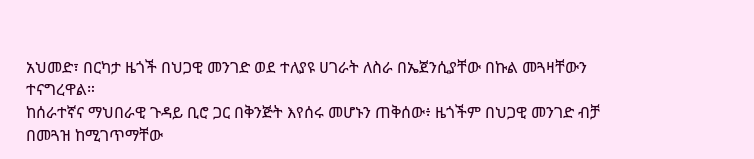አህመድ፣ በርካታ ዜጎች በህጋዊ መንገድ ወደ ተለያዩ ሀገራት ለስራ በኤጀንሲያቸው በኩል መጓዛቸውን ተናግረዋል።
ከሰራተኛና ማህበራዊ ጉዳይ ቢሮ ጋር በቅንጅት እየሰሩ መሆኑን ጠቅሰው፥ ዜጎችም በህጋዊ መንገድ ብቻ በመጓዝ ከሚገጥማቸው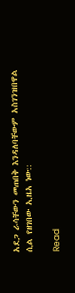አደጋ ራሳቸውን መጠበቅ እንዳለባቸውም አስገንዝበዋል ሲል የዘገበው ኢዜአ ነው::

Read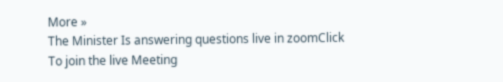More »
The Minister Is answering questions live in zoomClick To join the live Meeting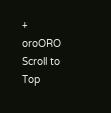+
oroORO
Scroll to Top